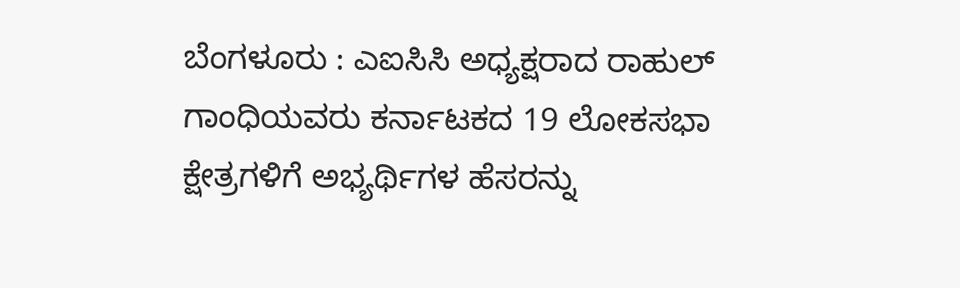ಬೆಂಗಳೂರು : ಎಐಸಿಸಿ ಅಧ್ಯಕ್ಷರಾದ ರಾಹುಲ್ ಗಾಂಧಿಯವರು ಕರ್ನಾಟಕದ 19 ಲೋಕಸಭಾ ಕ್ಷೇತ್ರಗಳಿಗೆ ಅಭ್ಯರ್ಥಿಗಳ ಹೆಸರನ್ನು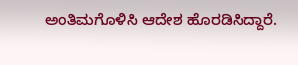ಅಂತಿಮಗೊಳಿಸಿ ಆದೇಶ ಹೊರಡಿಸಿದ್ದಾರೆ.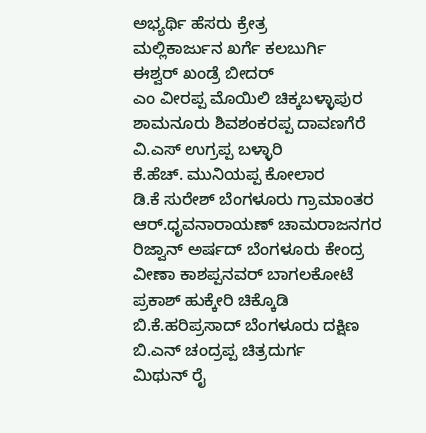ಅಭ್ಯರ್ಥಿ ಹೆಸರು ಕ್ರೇತ್ರ
ಮಲ್ಲಿಕಾರ್ಜುನ ಖರ್ಗೆ ಕಲಬುರ್ಗಿ
ಈಶ್ವರ್ ಖಂಡ್ರೆ ಬೀದರ್
ಎಂ ವೀರಪ್ಪ ಮೊಯಿಲಿ ಚಿಕ್ಕಬಳ್ಳಾಪುರ
ಶಾಮನೂರು ಶಿವಶಂಕರಪ್ಪ ದಾವಣಗೆರೆ
ವಿ.ಎಸ್ ಉಗ್ರಪ್ಪ ಬಳ್ಳಾರಿ
ಕೆ.ಹೆಚ್. ಮುನಿಯಪ್ಪ ಕೋಲಾರ
ಡಿ.ಕೆ ಸುರೇಶ್ ಬೆಂಗಳೂರು ಗ್ರಾಮಾಂತರ
ಆರ್.ಧೃವನಾರಾಯಣ್ ಚಾಮರಾಜನಗರ
ರಿಜ್ವಾನ್ ಅರ್ಷದ್ ಬೆಂಗಳೂರು ಕೇಂದ್ರ
ವೀಣಾ ಕಾಶಪ್ಪನವರ್ ಬಾಗಲಕೋಟೆ
ಪ್ರಕಾಶ್ ಹುಕ್ಕೇರಿ ಚಿಕ್ಕೊಡಿ
ಬಿ.ಕೆ.ಹರಿಪ್ರಸಾದ್ ಬೆಂಗಳೂರು ದಕ್ಷಿಣ
ಬಿ.ಎನ್ ಚಂದ್ರಪ್ಪ ಚಿತ್ರದುರ್ಗ
ಮಿಥುನ್ ರೈ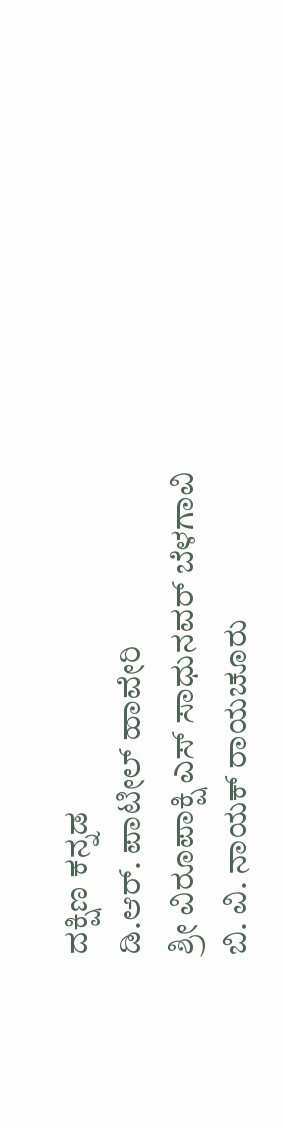ದಕ್ಷಿಣ ಕನ್ನಡ
ಡಿ.ಆರ್. ಪಾಟೀಲ್ ಹಾವೇರಿ
ಶ್ರೀ ವಿರೂಪಾಕ್ಷಿ ಎಸ್ ಸಾಧುನವರ್ ಬೆಳಗಾವಿ
ಬಿ. ವಿ. ನಾಯಕ್ ರಾಯಚೂರು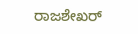ರಾಜಶೇಖರ್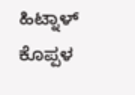ಹಿಟ್ನಾಳ್ ಕೊಪ್ಪಳ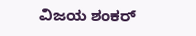ವಿಜಯ ಶಂಕರ್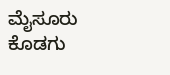ಮೈಸೂರು ಕೊಡಗು